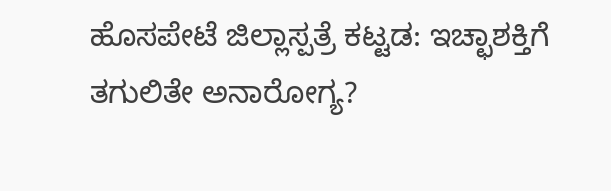ಹೊಸಪೇಟೆ ಜಿಲ್ಲಾಸ್ಪತ್ರೆ ಕಟ್ಟಡ: ಇಚ್ಛಾಶಕ್ತಿಗೆ ತಗುಲಿತೇ ಅನಾರೋಗ್ಯ?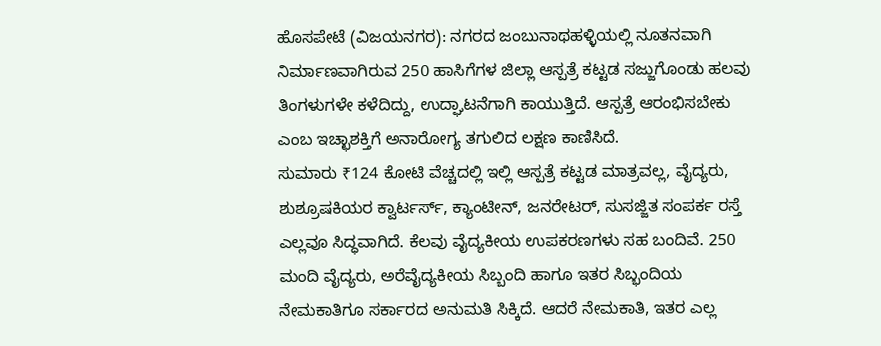ಹೊಸಪೇಟೆ (ವಿಜಯನಗರ): ನಗರದ ಜಂಬುನಾಥಹಳ್ಳಿಯಲ್ಲಿ ನೂತನವಾಗಿ ನಿರ್ಮಾಣವಾಗಿರುವ 250 ಹಾಸಿಗೆಗಳ ಜಿಲ್ಲಾ ಆಸ್ಪತ್ರೆ ಕಟ್ಟಡ ಸಜ್ಜುಗೊಂಡು ಹಲವು ತಿಂಗಳುಗಳೇ ಕಳೆದಿದ್ದು, ಉದ್ಘಾಟನೆಗಾಗಿ ಕಾಯುತ್ತಿದೆ. ಆಸ್ಪತ್ರೆ ಆರಂಭಿಸಬೇಕು ಎಂಬ ಇಚ್ಛಾಶಕ್ತಿಗೆ ಅನಾರೋಗ್ಯ ತಗುಲಿದ ಲಕ್ಷಣ ಕಾಣಿಸಿದೆ.
ಸುಮಾರು ₹124 ಕೋಟಿ ವೆಚ್ಚದಲ್ಲಿ ಇಲ್ಲಿ ಆಸ್ಪತ್ರೆ ಕಟ್ಟಡ ಮಾತ್ರವಲ್ಲ, ವೈದ್ಯರು, ಶುಶ್ರೂಷಕಿಯರ ಕ್ವಾರ್ಟರ್ಸ್, ಕ್ಯಾಂಟೀನ್, ಜನರೇಟರ್, ಸುಸಜ್ಜಿತ ಸಂಪರ್ಕ ರಸ್ತೆ ಎಲ್ಲವೂ ಸಿದ್ಧವಾಗಿದೆ. ಕೆಲವು ವೈದ್ಯಕೀಯ ಉಪಕರಣಗಳು ಸಹ ಬಂದಿವೆ. 250 ಮಂದಿ ವೈದ್ಯರು, ಅರೆವೈದ್ಯಕೀಯ ಸಿಬ್ಬಂದಿ ಹಾಗೂ ಇತರ ಸಿಬ್ಭಂದಿಯ ನೇಮಕಾತಿಗೂ ಸರ್ಕಾರದ ಅನುಮತಿ ಸಿಕ್ಕಿದೆ. ಆದರೆ ನೇಮಕಾತಿ, ಇತರ ಎಲ್ಲ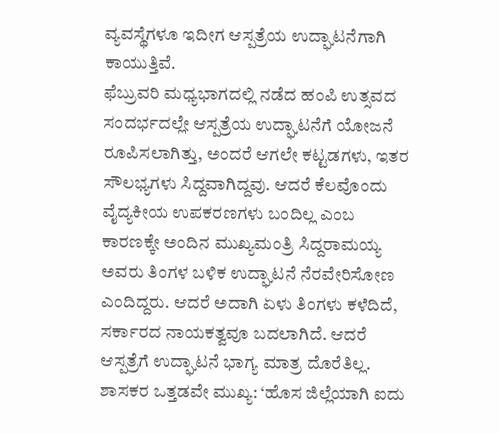ವ್ಯವಸ್ಥೆಗಳೂ ಇದೀಗ ಆಸ್ಪತ್ರೆಯ ಉದ್ಘಾಟನೆಗಾಗಿ ಕಾಯುತ್ತಿವೆ.
ಫೆಬ್ರುವರಿ ಮಧ್ಯಭಾಗದಲ್ಲಿ ನಡೆದ ಹಂಪಿ ಉತ್ಸವದ ಸಂದರ್ಭದಲ್ಲೇ ಆಸ್ಪತ್ರೆಯ ಉದ್ಘಾಟನೆಗೆ ಯೋಜನೆ ರೂಪಿಸಲಾಗಿತ್ತು, ಅಂದರೆ ಆಗಲೇ ಕಟ್ಟಡಗಳು, ಇತರ ಸೌಲಭ್ಯಗಳು ಸಿದ್ದವಾಗಿದ್ದವು. ಆದರೆ ಕೆಲವೊಂದು ವೈದ್ಯಕೀಯ ಉಪಕರಣಗಳು ಬಂದಿಲ್ಲ ಎಂಬ ಕಾರಣಕ್ಕೇ ಅಂದಿನ ಮುಖ್ಯಮಂತ್ರಿ ಸಿದ್ದರಾಮಯ್ಯ ಅವರು ತಿಂಗಳ ಬಳಿಕ ಉದ್ಘಾಟನೆ ನೆರವೇರಿಸೋಣ ಎಂದಿದ್ದರು. ಆದರೆ ಅದಾಗಿ ಏಳು ತಿಂಗಳು ಕಳೆದಿದೆ, ಸರ್ಕಾರದ ನಾಯಕತ್ವವೂ ಬದಲಾಗಿದೆ. ಆದರೆ ಆಸ್ಪತ್ರೆಗೆ ಉದ್ಘಾಟನೆ ಭಾಗ್ಯ ಮಾತ್ರ ದೊರೆತಿಲ್ಲ.
ಶಾಸಕರ ಒತ್ತಡವೇ ಮುಖ್ಯ: ‘ಹೊಸ ಜಿಲ್ಲೆಯಾಗಿ ಐದು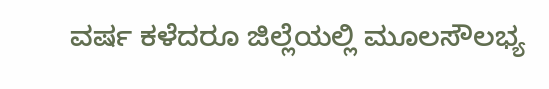ವರ್ಷ ಕಳೆದರೂ ಜಿಲ್ಲೆಯಲ್ಲಿ ಮೂಲಸೌಲಭ್ಯ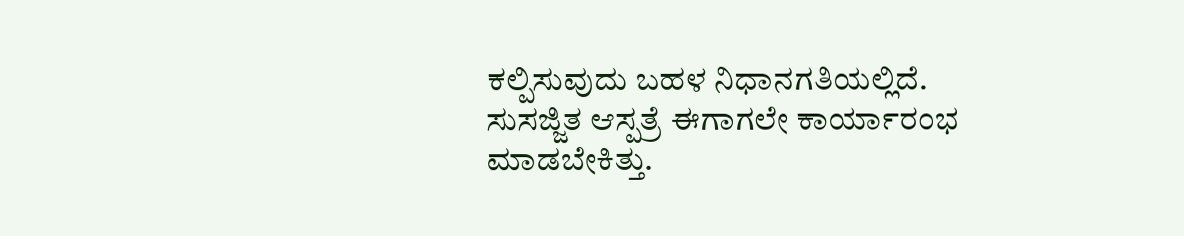ಕಲ್ಪಿಸುವುದು ಬಹಳ ನಿಧಾನಗತಿಯಲ್ಲಿದೆ. ಸುಸಜ್ಜಿತ ಆಸ್ಪತ್ರೆ ಈಗಾಗಲೇ ಕಾರ್ಯಾರಂಭ ಮಾಡಬೇಕಿತ್ತು.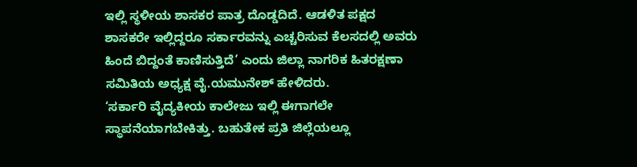ಇಲ್ಲಿ ಸ್ಥಳೀಯ ಶಾಸಕರ ಪಾತ್ರ ದೊಡ್ಡದಿದೆ. ಆಡಳಿತ ಪಕ್ಷದ ಶಾಸಕರೇ ಇಲ್ಲಿದ್ದರೂ ಸರ್ಕಾರವನ್ನು ಎಚ್ಚರಿಸುವ ಕೆಲಸದಲ್ಲಿ ಅವರು ಹಿಂದೆ ಬಿದ್ದಂತೆ ಕಾಣಿಸುತ್ತಿದೆ’ ಎಂದು ಜಿಲ್ಲಾ ನಾಗರಿಕ ಹಿತರಕ್ಷಣಾ ಸಮಿತಿಯ ಅಧ್ಯಕ್ಷ ವೈ.ಯಮುನೇಶ್ ಹೇಳಿದರು.
‘ಸರ್ಕಾರಿ ವೈದ್ಯಕೀಯ ಕಾಲೇಜು ಇಲ್ಲಿ ಈಗಾಗಲೇ ಸ್ಥಾಪನೆಯಾಗಬೇಕಿತ್ತು. ಬಹುತೇಕ ಪ್ರತಿ ಜಿಲ್ಲೆಯಲ್ಲೂ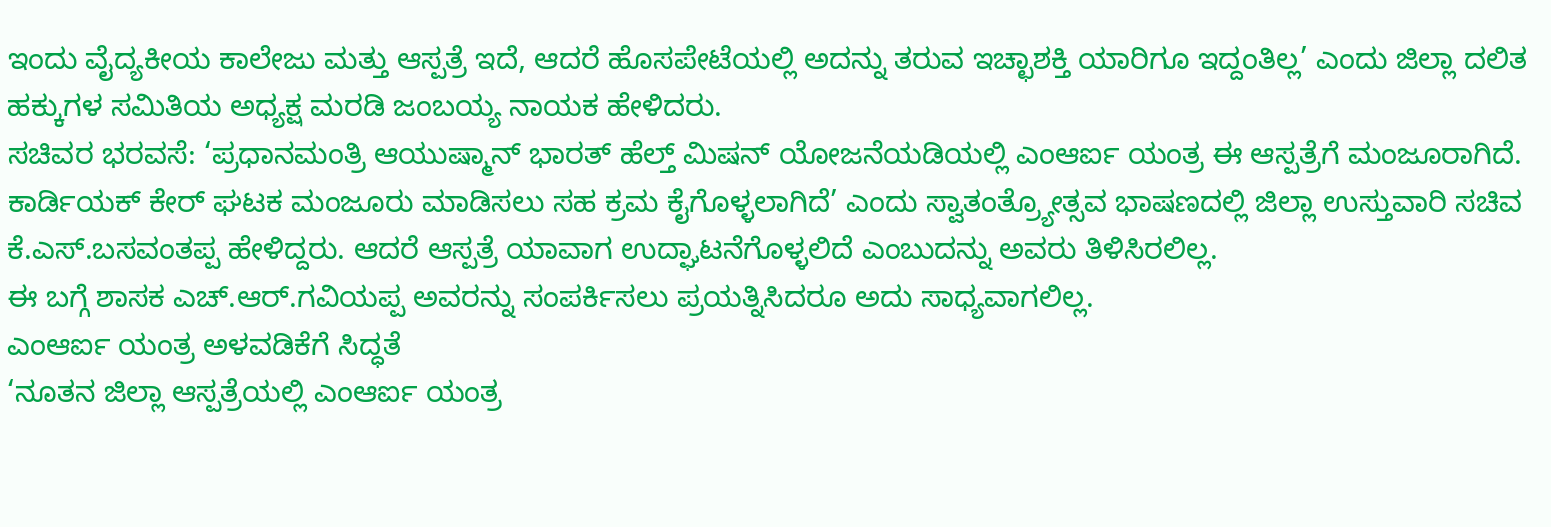ಇಂದು ವೈದ್ಯಕೀಯ ಕಾಲೇಜು ಮತ್ತು ಆಸ್ಪತ್ರೆ ಇದೆ, ಆದರೆ ಹೊಸಪೇಟೆಯಲ್ಲಿ ಅದನ್ನು ತರುವ ಇಚ್ಛಾಶಕ್ತಿ ಯಾರಿಗೂ ಇದ್ದಂತಿಲ್ಲ’ ಎಂದು ಜಿಲ್ಲಾ ದಲಿತ ಹಕ್ಕುಗಳ ಸಮಿತಿಯ ಅಧ್ಯಕ್ಷ ಮರಡಿ ಜಂಬಯ್ಯ ನಾಯಕ ಹೇಳಿದರು.
ಸಚಿವರ ಭರವಸೆ: ‘ಪ್ರಧಾನಮಂತ್ರಿ ಆಯುಷ್ಮಾನ್ ಭಾರತ್ ಹೆಲ್ತ್ ಮಿಷನ್ ಯೋಜನೆಯಡಿಯಲ್ಲಿ ಎಂಆರ್ಐ ಯಂತ್ರ ಈ ಆಸ್ಪತ್ರೆಗೆ ಮಂಜೂರಾಗಿದೆ. ಕಾರ್ಡಿಯಕ್ ಕೇರ್ ಘಟಕ ಮಂಜೂರು ಮಾಡಿಸಲು ಸಹ ಕ್ರಮ ಕೈಗೊಳ್ಳಲಾಗಿದೆ’ ಎಂದು ಸ್ವಾತಂತ್ರ್ಯೋತ್ಸವ ಭಾಷಣದಲ್ಲಿ ಜಿಲ್ಲಾ ಉಸ್ತುವಾರಿ ಸಚಿವ ಕೆ.ಎಸ್.ಬಸವಂತಪ್ಪ ಹೇಳಿದ್ದರು. ಆದರೆ ಆಸ್ಪತ್ರೆ ಯಾವಾಗ ಉದ್ಘಾಟನೆಗೊಳ್ಳಲಿದೆ ಎಂಬುದನ್ನು ಅವರು ತಿಳಿಸಿರಲಿಲ್ಲ.
ಈ ಬಗ್ಗೆ ಶಾಸಕ ಎಚ್.ಆರ್.ಗವಿಯಪ್ಪ ಅವರನ್ನು ಸಂಪರ್ಕಿಸಲು ಪ್ರಯತ್ನಿಸಿದರೂ ಅದು ಸಾಧ್ಯವಾಗಲಿಲ್ಲ.
ಎಂಆರ್ಐ ಯಂತ್ರ ಅಳವಡಿಕೆಗೆ ಸಿದ್ಧತೆ
‘ನೂತನ ಜಿಲ್ಲಾ ಆಸ್ಪತ್ರೆಯಲ್ಲಿ ಎಂಆರ್ಐ ಯಂತ್ರ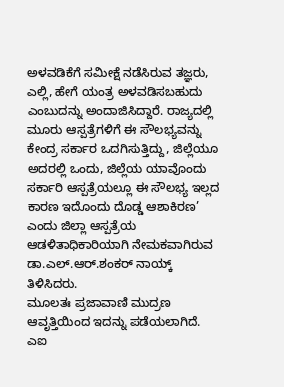ಅಳವಡಿಕೆಗೆ ಸಮೀಕ್ಷೆ ನಡೆಸಿರುವ ತಜ್ಞರು, ಎಲ್ಲಿ, ಹೇಗೆ ಯಂತ್ರ ಅಳವಡಿಸಬಹುದು ಎಂಬುದನ್ನು ಅಂದಾಜಿಸಿದ್ದಾರೆ. ರಾಜ್ಯದಲ್ಲಿ ಮೂರು ಆಸ್ಪತ್ರೆಗಳಿಗೆ ಈ ಸೌಲಭ್ಯವನ್ನು ಕೇಂದ್ರ ಸರ್ಕಾರ ಒದಗಿಸುತ್ತಿದ್ದು, ಜಿಲ್ಲೆಯೂ ಅದರಲ್ಲಿ ಒಂದು, ಜಿಲ್ಲೆಯ ಯಾವೊಂದು ಸರ್ಕಾರಿ ಆಸ್ಪತ್ರೆಯಲ್ಲೂ ಈ ಸೌಲಭ್ಯ ಇಲ್ಲದ ಕಾರಣ ಇದೊಂದು ದೊಡ್ಡ ಆಶಾಕಿರಣ’ ಎಂದು ಜಿಲ್ಲಾ ಆಸ್ಪತ್ರೆಯ ಆಡಳಿತಾಧಿಕಾರಿಯಾಗಿ ನೇಮಕವಾಗಿರುವ ಡಾ.ಎಲ್.ಆರ್.ಶಂಕರ್ ನಾಯ್ಕ್ ತಿಳಿಸಿದರು.
ಮೂಲತಃ ಪ್ರಜಾವಾಣಿ ಮುದ್ರಣ ಆವೃತ್ತಿಯಿಂದ ಇದನ್ನು ಪಡೆಯಲಾಗಿದೆ. ಎಐ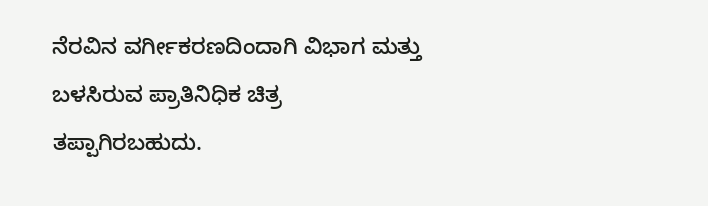ನೆರವಿನ ವರ್ಗೀಕರಣದಿಂದಾಗಿ ವಿಭಾಗ ಮತ್ತು ಬಳಸಿರುವ ಪ್ರಾತಿನಿಧಿಕ ಚಿತ್ರ ತಪ್ಪಾಗಿರಬಹುದು.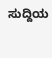ಸುದ್ದಿಯ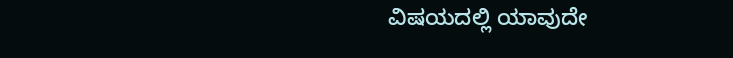ವಿಷಯದಲ್ಲಿ ಯಾವುದೇ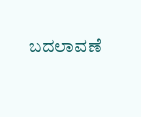ಬದಲಾವಣೆ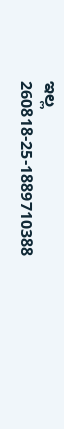ಇಲ್ಲ
260818-25-1889710388